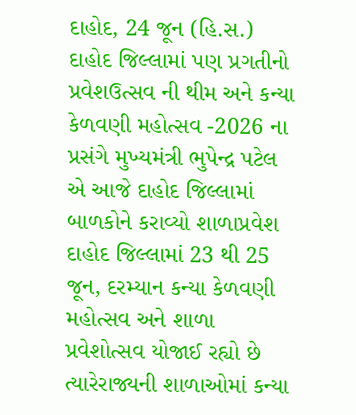દાહોદ, 24 જૂન (હિ.સ.) દાહોદ જિલ્લામાં પણ પ્રગતીનો પ્રવેશઉત્સવ ની થીમ અને કન્યા કેળવણી મહોત્સવ -2026 ના પ્રસંગે મુખ્યમંત્રી ભુપેન્દ્ર પટેલ એ આજે દાહોદ જિલ્લામાં બાળકોને કરાવ્યો શાળાપ્રવેશ
દાહોદ જિલ્લામાં 23 થી 25 જૂન, દરમ્યાન કન્યા કેળવણી મહોત્સવ અને શાળા પ્રવેશોત્સવ યોજાઈ રહ્યો છે ત્યારેરાજ્યની શાળાઓમાં કન્યા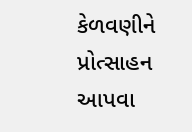કેળવણીને પ્રોત્સાહન આપવા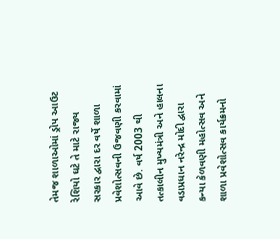તેમજ શાળાઓમાં ડ્રોપ આઉટ રેશિયો ઘટે તે માટે રાજ્ય સરકાર દ્વારા દર વર્ષે શાળા પ્રવેશોત્સવની ઉજવણી કરવામાં આવે છે. વર્ષ 2003 થી તત્કાલીન મુખ્યમંત્રી અને હાલના વડાપ્રધાન નરેન્દ્ર મોદી દ્વારા કન્યા કેળવણી મહોત્સવ અને શાળા પ્રવેશોત્સવ કાર્યક્રમનો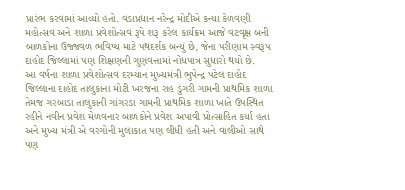પ્રારંભ કરવામાં આવ્યો હતો. વડાપ્રધાન નરેન્દ્ર મોદીએ કન્યા કેળવણી મહોત્સવ અને શાળા પ્રવેશોત્સવ રૂપે શરૂ કરેલ કાર્યક્રમ આજે વટવૃક્ષ બની બાળકોના ઉજ્જવળ ભવિષ્ય માટે પથદર્શક બન્યું છે, જેના પરીણામ સ્વરૂપ દાહોદ જિલ્લામાં પણ શિક્ષણની ગુણવત્તામાં નોંધપાત્ર સુધારો થયો છે.
આ વર્ષના શાળા પ્રવેશોત્સવ દરમ્યાન મુખ્યમંત્રી ભુપેન્દ્ર પટેલ દાહોદ જિલ્લાના દાહોદ તાલુકાના મોટી ખરજના રાહ ડુંગરી ગામની પ્રાથમિક શાળા તેમજ ગરબાડા તાલુકાની ગાંગરડા ગામની પ્રાથમિક શાળા ખાતે ઉપસ્થિત રહીને નવીન પ્રવેશ મેળવનાર બાળકોને પ્રવેશ અપાવી પ્રોત્સાહિત કર્યા હતા અને મુખ્ય મંત્રી એ વરગોની મુલાકાત પણ લીધી હતી અને વાલીઓ સાથે પણ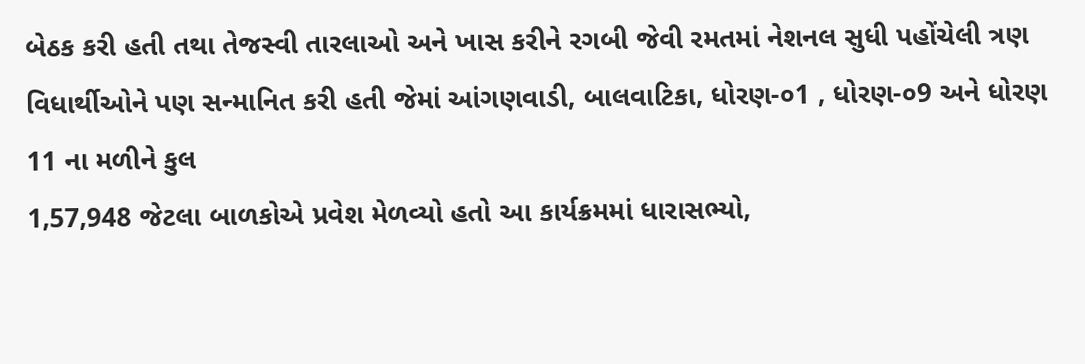બેઠક કરી હતી તથા તેજસ્વી તારલાઓ અને ખાસ કરીને રગબી જેવી રમતમાં નેશનલ સુધી પહોંચેલી ત્રણ વિધાર્થીઓને પણ સન્માનિત કરી હતી જેમાં આંગણવાડી, બાલવાટિકા, ધોરણ-૦1 , ધોરણ-૦9 અને ધોરણ 11 ના મળીને કુલ
1,57,948 જેટલા બાળકોએ પ્રવેશ મેળવ્યો હતો આ કાર્યક્રમમાં ધારાસભ્યો,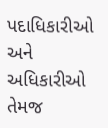પદાધિકારીઓ અને અધિકારીઓ તેમજ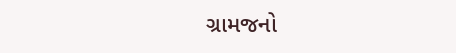ગ્રામજનો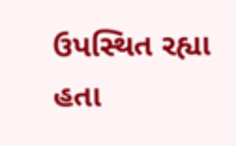ઉપસ્થિત રહ્યા હતા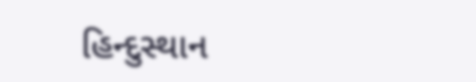હિન્દુસ્થાન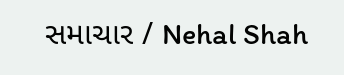સમાચાર / Nehal Shah